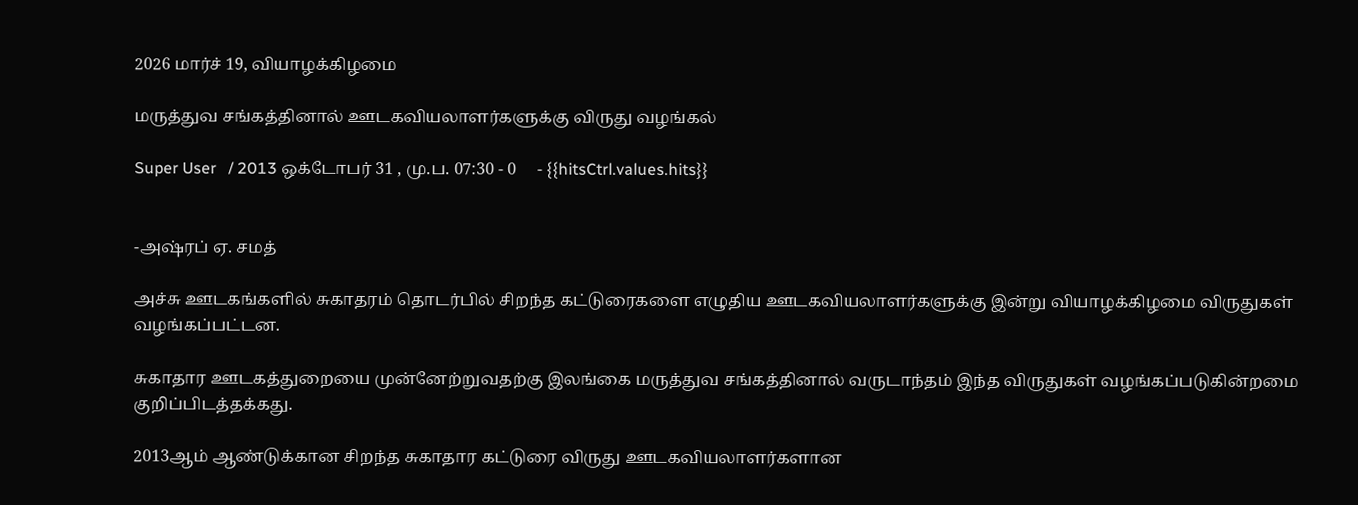2026 மார்ச் 19, வியாழக்கிழமை

மருத்துவ சங்கத்தினால் ஊடகவியலாளர்களுக்கு விருது வழங்கல்

Super User   / 2013 ஒக்டோபர் 31 , மு.ப. 07:30 - 0     - {{hitsCtrl.values.hits}}


-அஷ்ரப் ஏ. சமத்

அச்சு ஊடகங்களில் சுகாதரம் தொடர்பில் சிறந்த கட்டுரைகளை எழுதிய ஊடகவியலாளர்களுக்கு இன்று வியாழக்கிழமை விருதுகள் வழங்கப்பட்டன.

சுகாதார ஊடகத்துறையை முன்னேற்றுவதற்கு இலங்கை மருத்துவ சங்கத்தினால் வருடாந்தம் இந்த விருதுகள் வழங்கப்படுகின்றமை குறிப்பிடத்தக்கது.

2013ஆம் ஆண்டுக்கான சிறந்த சுகாதார கட்டுரை விருது ஊடகவியலாளர்களான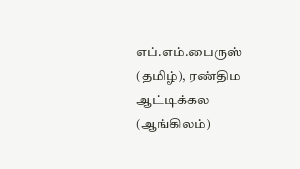எப்.எம்.பைருஸ் (தமிழ்), ரண்திம ஆட்டிக்கல (ஆங்கிலம்)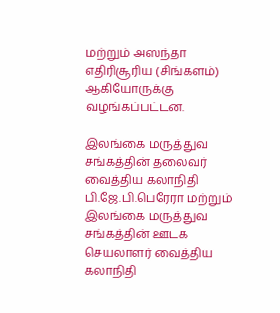மற்றும் அஸந்தா எதிரிசூரிய (சிங்களம்) ஆகியோருக்கு வழங்கப்பட்டன.

இலங்கை மருத்துவ சங்கத்தின் தலைவர் வைத்திய கலாநிதி பி.ஜே.பி.பெரேரா மற்றும் இலங்கை மருத்துவ சங்கத்தின் ஊடக செயலாளர் வைத்திய கலாநிதி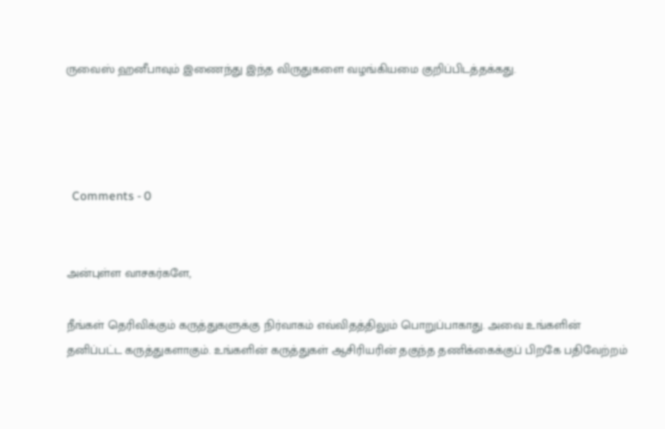ருவைஸ் ஹனீபாவும் இணைந்து இந்த விருதுகளை வழங்கியமை குறிப்பிடத்தக்கது.




  Comments - 0


அன்புள்ள வாசகர்களே,

நீங்கள் தெரிவிக்கும் கருத்துகளுக்கு நிர்வாகம் எவ்விதத்திலும் பொறுப்பாகாது. அவை உங்களின் தனிப்பட்ட கருத்துகளாகும். உங்களின் கருத்துகள் ஆசிரியரின் தகுந்த தணிக்கைக்குப் பிறகே பதிவேற்றம்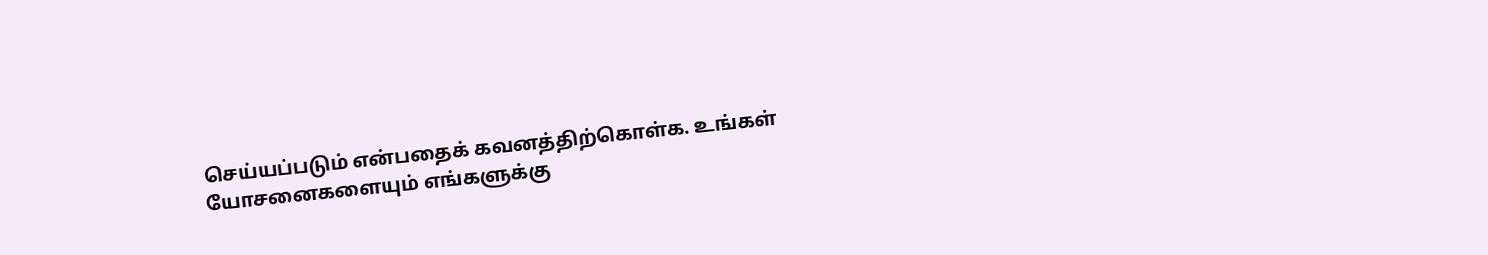செய்யப்படும் என்பதைக் கவனத்திற்கொள்க. உங்கள் யோசனைகளையும் எங்களுக்கு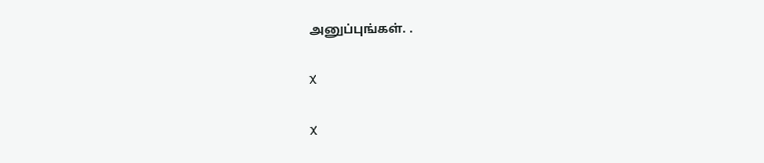அனுப்புங்கள். .

X

X